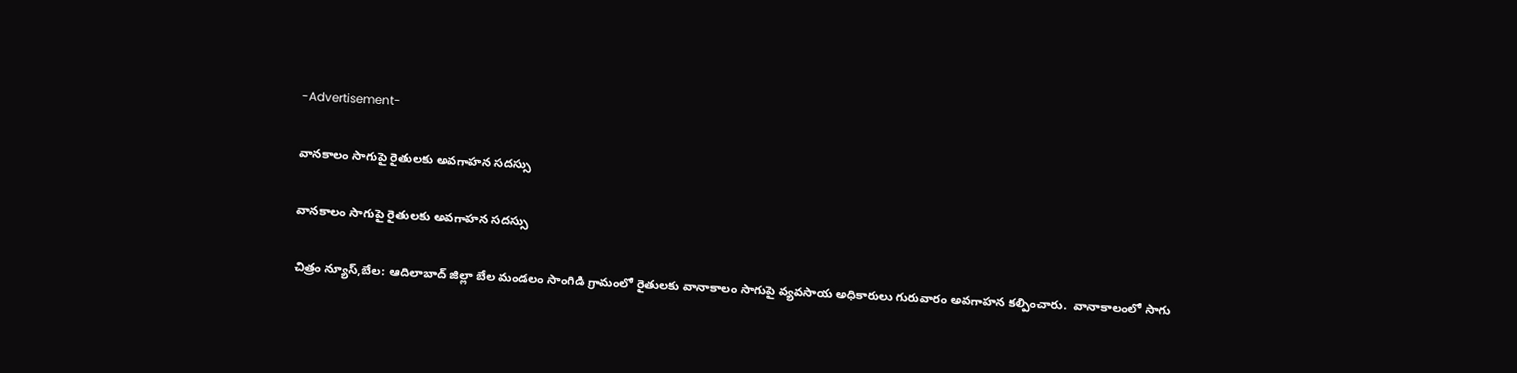-Advertisement-

వానకాలం సాగుపై రైతులకు అవగాహన సదస్సు

వానకాలం సాగుపై రైతులకు అవగాహన సదస్సు

చిత్రం న్యూస్,బేల: ఆదిలాబాద్ జిల్లా బేల మండలం సాంగిడి గ్రామంలో రైతులకు వానాకాలం సాగుపై వ్యవసాయ అధికారులు గురువారం అవగాహన కల్పించారు.  వానాకాలంలో సాగు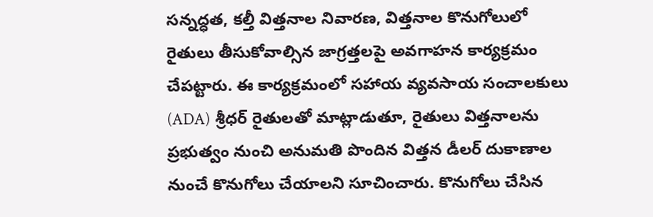సన్నద్ధత, కల్తీ విత్తనాల నివారణ, విత్తనాల కొనుగోలులో రైతులు తీసుకోవాల్సిన జాగ్రత్తలపై అవగాహన కార్యక్రమం చేపట్టారు. ఈ కార్యక్రమంలో సహాయ వ్యవసాయ సంచాలకులు (ADA) శ్రీధర్ రైతులతో మాట్లాడుతూ, రైతులు విత్తనాలను ప్రభుత్వం నుంచి అనుమతి పొందిన విత్తన డీలర్ దుకాణాల నుంచే కొనుగోలు చేయాలని సూచించారు. కొనుగోలు చేసిన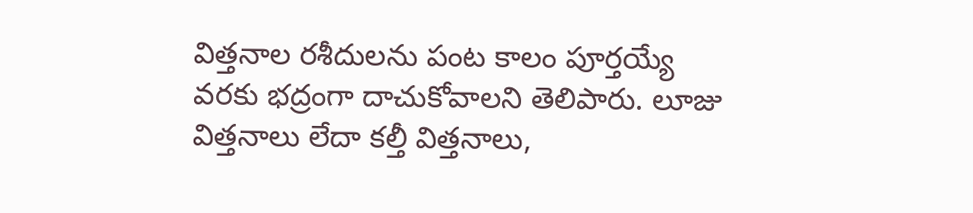విత్తనాల రశీదులను పంట కాలం పూర్తయ్యే వరకు భద్రంగా దాచుకోవాలని తెలిపారు. లూజు విత్తనాలు లేదా కల్తీ విత్తనాలు,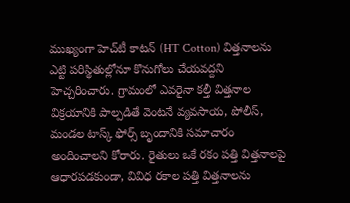ముఖ్యంగా హెచ్‌టీ కాటన్ (HT Cotton) విత్తనాలను ఎట్టి పరిస్థితుల్లోనూ కొనుగోలు చేయవద్దని హెచ్చరించారు. గ్రామంలో ఎవరైనా కల్తీ విత్తనాల విక్రయానికి పాల్పడితే వెంటనే వ్యవసాయ, పోలీస్, మండల టాస్క్ ఫోర్స్ బృందానికి సమాచారం అందించాలని కోరారు. రైతులు ఒకే రకం పత్తి విత్తనాలపై ఆధారపడకుండా, వివిధ రకాల పత్తి విత్తనాలను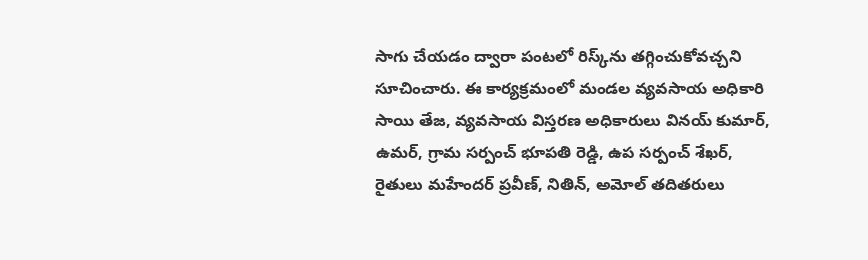సాగు చేయడం ద్వారా పంటలో రిస్క్‌ను తగ్గించుకోవచ్చని సూచించారు. ఈ కార్యక్రమంలో మండల వ్యవసాయ అధికారి సాయి తేజ, వ్యవసాయ విస్తరణ అధికారులు వినయ్ కుమార్, ఉమర్, గ్రామ సర్పంచ్ భూపతి రెడ్డి, ఉప సర్పంచ్ శేఖర్, రైతులు మహేందర్ ప్రవీణ్, నితిన్, అమోల్ తదితరులు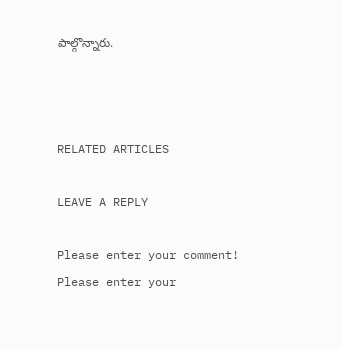పాల్గొన్నారు.



RELATED ARTICLES

LEAVE A REPLY

Please enter your comment!
Please enter your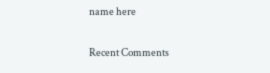name here

Recent Comments